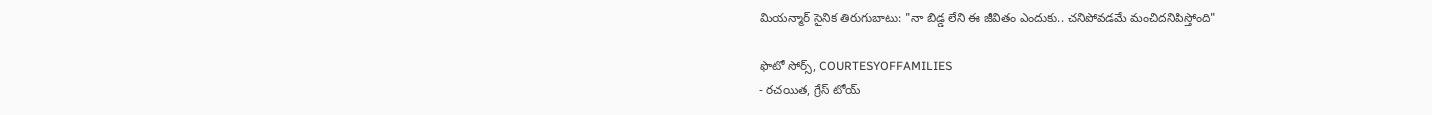మియన్మార్ సైనిక తిరుగుబాటు: "నా బిడ్డ లేని ఈ జీవితం ఎందుకు.. చనిపోవడమే మంచిదనిపిస్తోంది"

ఫొటో సోర్స్, COURTESYOFFAMILIES
- రచయిత, గ్రేస్ టోయ్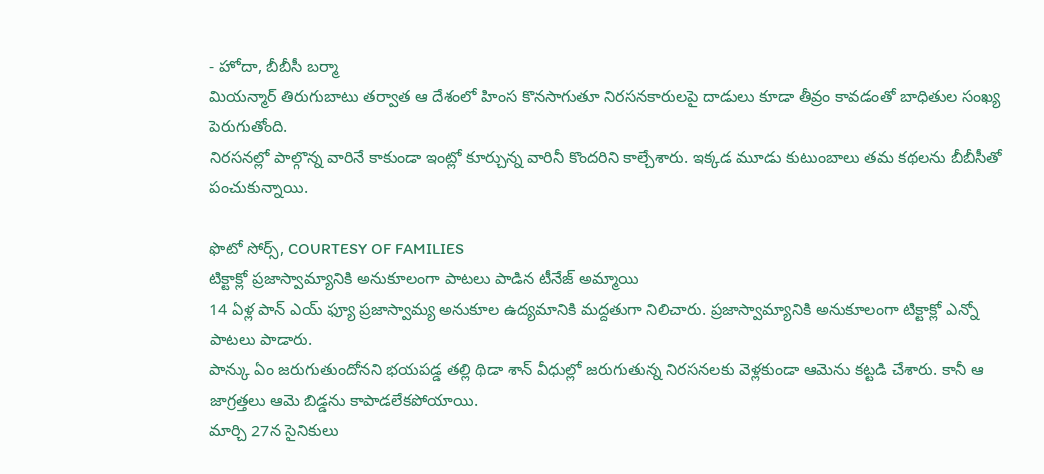- హోదా, బీబీసీ బర్మా
మియన్మార్ తిరుగుబాటు తర్వాత ఆ దేశంలో హింస కొనసాగుతూ నిరసనకారులపై దాడులు కూడా తీవ్రం కావడంతో బాధితుల సంఖ్య పెరుగుతోంది.
నిరసనల్లో పాల్గొన్న వారినే కాకుండా ఇంట్లో కూర్చున్న వారినీ కొందరిని కాల్చేశారు. ఇక్కడ మూడు కుటుంబాలు తమ కథలను బీబీసీతో పంచుకున్నాయి.

ఫొటో సోర్స్, COURTESY OF FAMILIES
టిక్టాక్లో ప్రజాస్వామ్యానికి అనుకూలంగా పాటలు పాడిన టీనేజ్ అమ్మాయి
14 ఏళ్ల పాన్ ఎయ్ ఫ్యూ ప్రజాస్వామ్య అనుకూల ఉద్యమానికి మద్దతుగా నిలిచారు. ప్రజాస్వామ్యానికి అనుకూలంగా టిక్టాక్లో ఎన్నో పాటలు పాడారు.
పాన్కు ఏం జరుగుతుందోనని భయపడ్డ తల్లి థిడా శాన్ వీధుల్లో జరుగుతున్న నిరసనలకు వెళ్లకుండా ఆమెను కట్టడి చేశారు. కానీ ఆ జాగ్రత్తలు ఆమె బిడ్డను కాపాడలేకపోయాయి.
మార్చి 27న సైనికులు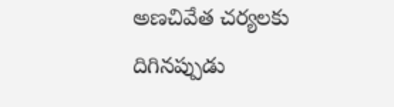అణచివేత చర్యలకు దిగినప్పుడు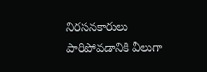నిరసనకారులు పారిపోవడానికి వీలుగా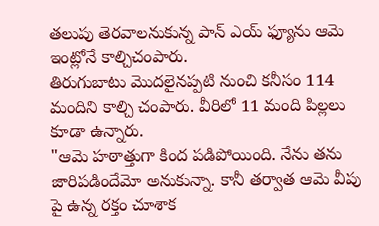తలుపు తెరవాలనుకున్న పాన్ ఎయ్ ఫ్యూను ఆమె ఇంట్లోనే కాల్చిచంపారు.
తిరుగుబాటు మొదలైనప్పటి నుంచి కనీసం 114 మందిని కాల్చి చంపారు. వీరిలో 11 మంది పిల్లలు కూడా ఉన్నారు.
"ఆమె హఠాత్తుగా కింద పడిపోయింది. నేను తను జారిపడిందేమో అనుకున్నా. కానీ తర్వాత ఆమె వీపు పై ఉన్న రక్తం చూశాక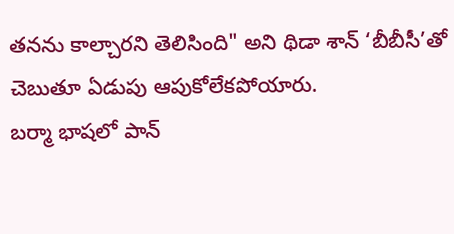తనను కాల్చారని తెలిసింది" అని థిడా శాన్ ‘బీబీసీ’తో చెబుతూ ఏడుపు ఆపుకోలేకపోయారు.
బర్మా భాషలో పాన్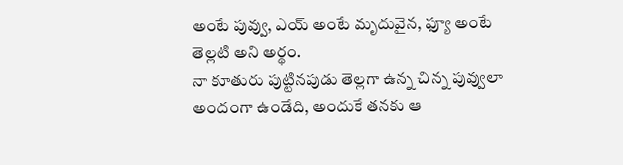అంటే పువ్వు, ఎయ్ అంటే మృదువైన, ఫ్యూ అంటే తెల్లటి అని అర్థం.
నా కూతురు పుట్టినపుడు తెల్లగా ఉన్న చిన్న పువ్వులా అందంగా ఉండేది, అందుకే తనకు ఆ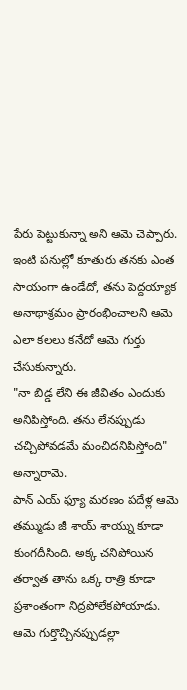పేరు పెట్టుకున్నా అని ఆమె చెప్పారు.
ఇంటి పనుల్లో కూతురు తనకు ఎంత సాయంగా ఉండేదో, తను పెద్దయ్యాక అనాథాశ్రమం ప్రారంభించాలని ఆమె ఎలా కలలు కనేదో ఆమె గుర్తు చేసుకున్నారు.
"నా బిడ్డ లేని ఈ జీవితం ఎందుకు అనిపిస్తోంది. తను లేనప్పుడు చచ్చిపోవడమే మంచిదనిపిస్తోంది" అన్నారామె.
పాన్ ఎయ్ ఫ్యూ మరణం పదేళ్ల ఆమె తమ్ముడు జీ శాయ్ శాయ్ను కూడా కుంగదీసింది. అక్క చనిపోయిన తర్వాత తాను ఒక్క రాత్రి కూడా ప్రశాంతంగా నిద్రపోలేకపోయాడు. ఆమె గుర్తొచ్చినప్పుడల్లా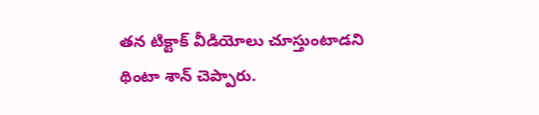తన టిక్టాక్ వీడియోలు చూస్తుంటాడని థింటా శాన్ చెప్పారు.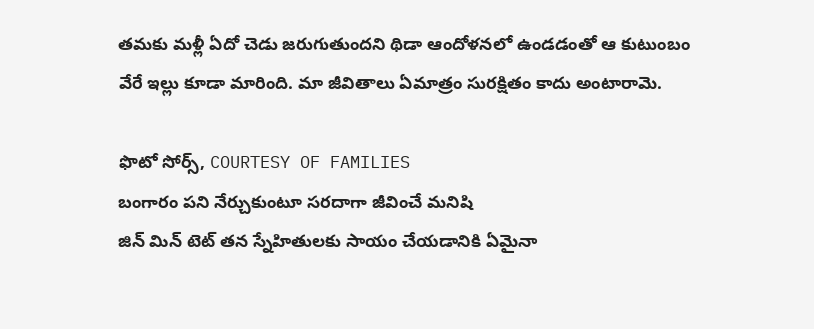తమకు మళ్లీ ఏదో చెడు జరుగుతుందని థిడా ఆందోళనలో ఉండడంతో ఆ కుటుంబం వేరే ఇల్లు కూడా మారింది. మా జీవితాలు ఏమాత్రం సురక్షితం కాదు అంటారామె.

ఫొటో సోర్స్, COURTESY OF FAMILIES
బంగారం పని నేర్చుకుంటూ సరదాగా జీవించే మనిషి
జిన్ మిన్ టెట్ తన స్నేహితులకు సాయం చేయడానికి ఏమైనా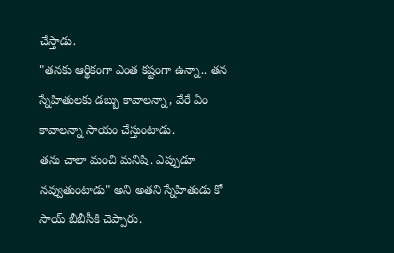చేస్తాడు.
"తనకు ఆర్థికంగా ఎంత కష్టంగా ఉన్నా.. తన స్నేహితులకు డబ్బు కావాలన్నా, వేరే ఏం కావాలన్నా సాయం చేస్తుంటాడు.
తను చాలా మంచి మనిషి. ఎప్పుడూ నవ్వుతుంటాడు" అని అతని స్నేహితుడు కో సాయ్ బీబీసీకి చెప్పారు.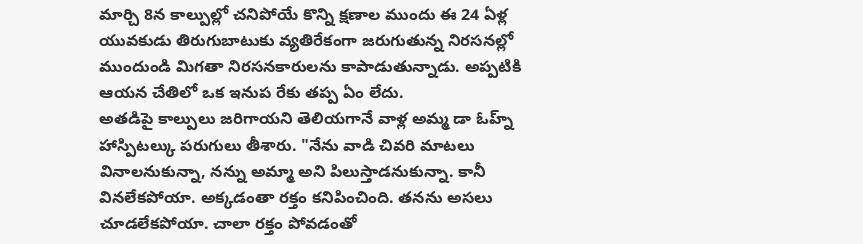మార్చి 8న కాల్పుల్లో చనిపోయే కొన్ని క్షణాల ముందు ఈ 24 ఏళ్ల యువకుడు తిరుగుబాటుకు వ్యతిరేకంగా జరుగుతున్న నిరసనల్లో ముందుండి మిగతా నిరసనకారులను కాపాడుతున్నాడు. అప్పటికి ఆయన చేతిలో ఒక ఇనుప రేకు తప్ప ఏం లేదు.
అతడిపై కాల్పులు జరిగాయని తెలియగానే వాళ్ల అమ్మ డా ఓహ్న్ హాస్పిటల్కు పరుగులు తీశారు. "నేను వాడి చివరి మాటలు వినాలనుకున్నా, నన్ను అమ్మా అని పిలుస్తాడనుకున్నా. కానీ వినలేకపోయా. అక్కడంతా రక్తం కనిపించింది. తనను అసలు చూడలేకపోయా. చాలా రక్తం పోవడంతో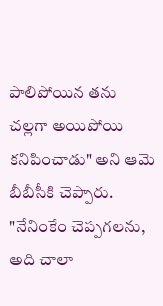పాలిపోయిన తను చల్లగా అయిపోయి కనిపించాడు" అని ఆమె బీబీసీకి చెప్పారు.
"నేనింకేం చెప్పగలను, అది చాలా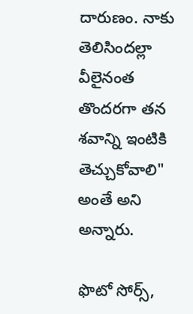దారుణం. నాకు తెలిసిందల్లా వీలైనంత తొందరగా తన శవాన్ని ఇంటికి తెచ్చుకోవాలి" అంతే అని అన్నారు.

ఫొటో సోర్స్,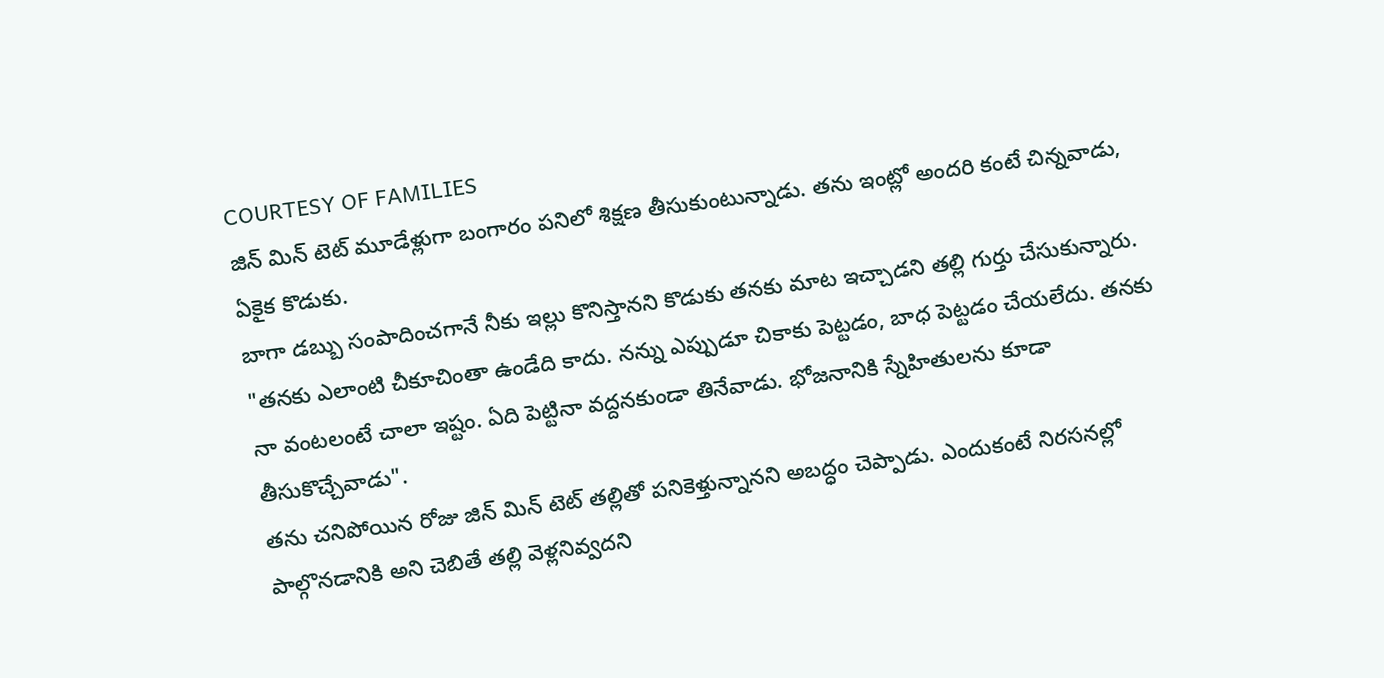COURTESY OF FAMILIES
జిన్ మిన్ టెట్ మూడేళ్లుగా బంగారం పనిలో శిక్షణ తీసుకుంటున్నాడు. తను ఇంట్లో అందరి కంటే చిన్నవాడు, ఏకైక కొడుకు.
బాగా డబ్బు సంపాదించగానే నీకు ఇల్లు కొనిస్తానని కొడుకు తనకు మాట ఇచ్చాడని తల్లి గుర్తు చేసుకున్నారు.
"తనకు ఎలాంటి చీకూచింతా ఉండేది కాదు. నన్ను ఎప్పుడూ చికాకు పెట్టడం, బాధ పెట్టడం చేయలేదు. తనకు నా వంటలంటే చాలా ఇష్టం. ఏది పెట్టినా వద్దనకుండా తినేవాడు. భోజనానికి స్నేహితులను కూడా తీసుకొచ్చేవాడు".
తను చనిపోయిన రోజు జిన్ మిన్ టెట్ తల్లితో పనికెళ్తున్నానని అబద్ధం చెప్పాడు. ఎందుకంటే నిరసనల్లో పాల్గొనడానికి అని చెబితే తల్లి వెళ్లనివ్వదని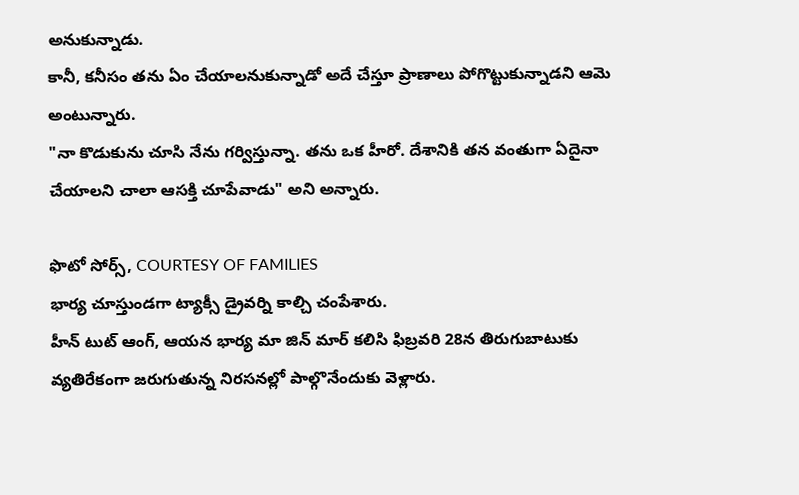అనుకున్నాడు.
కానీ, కనీసం తను ఏం చేయాలనుకున్నాడో అదే చేస్తూ ప్రాణాలు పోగొట్టుకున్నాడని ఆమె అంటున్నారు.
"నా కొడుకును చూసి నేను గర్విస్తున్నా. తను ఒక హీరో. దేశానికి తన వంతుగా ఏదైనా చేయాలని చాలా ఆసక్తి చూపేవాడు" అని అన్నారు.

ఫొటో సోర్స్, COURTESY OF FAMILIES
భార్య చూస్తుండగా ట్యాక్సీ డ్రైవర్ని కాల్చి చంపేశారు.
హీన్ టుట్ ఆంగ్, ఆయన భార్య మా జిన్ మార్ కలిసి ఫిబ్రవరి 28న తిరుగుబాటుకు వ్యతిరేకంగా జరుగుతున్న నిరసనల్లో పాల్గొనేందుకు వెళ్లారు.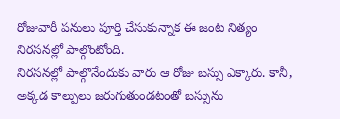రోజువారీ పనులు పూర్తి చేసుకున్నాక ఈ జంట నిత్యం నిరసనల్లో పాల్గొంటోంది.
నిరసనల్లో పాల్గొనేందుకు వారు ఆ రోజు బస్సు ఎక్కారు. కానీ, అక్కడ కాల్పులు జరుగుతుండటంతో బస్సును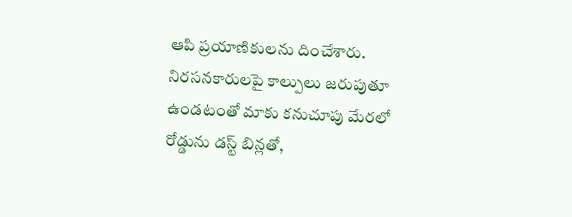ఆపి ప్రయాణికులను దించేశారు.
నిరసనకారులపై కాల్పులు జరుపుతూ ఉండటంతో మాకు కనుచూపు మేరలో రోడ్డును డస్ట్ బిన్లతో,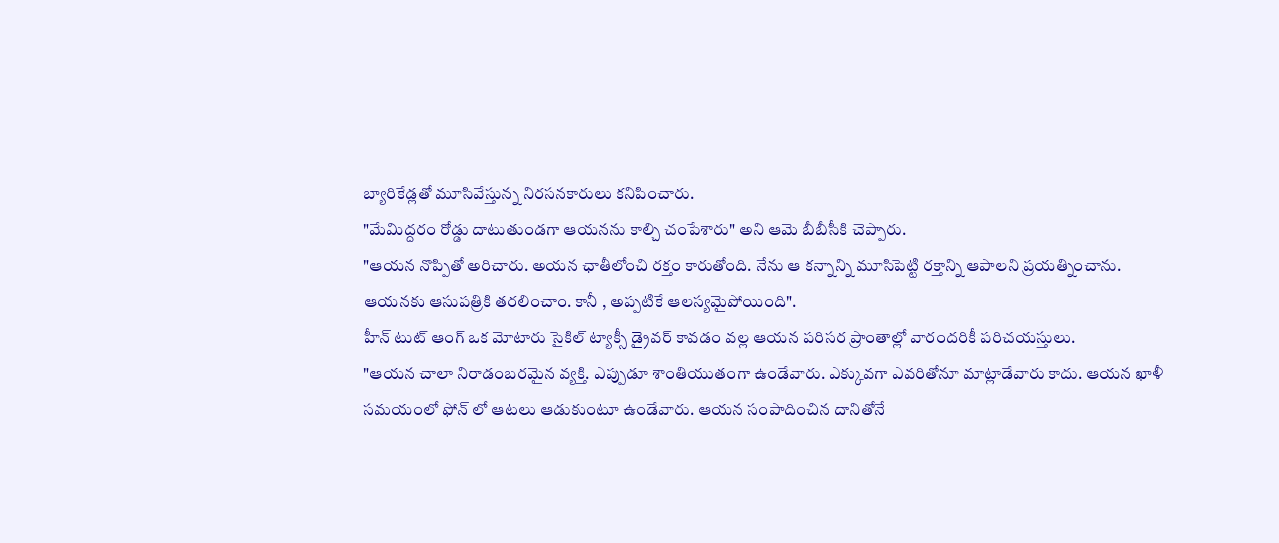బ్యారికేడ్లతో మూసివేస్తున్న నిరసనకారులు కనిపించారు.
"మేమిద్దరం రోడ్డు దాటుతుండగా ఆయనను కాల్చి చంపేశారు" అని ఆమె బీబీసీకి చెప్పారు.
"ఆయన నొప్పితో అరిచారు. అయన ఛాతీలోంచి రక్తం కారుతోంది. నేను ఆ కన్నాన్ని మూసిపెట్టి రక్తాన్ని ఆపాలని ప్రయత్నించాను.
ఆయనకు ఆసుపత్రికి తరలించాం. కానీ , అప్పటికే ఆలస్యమైపోయింది".
హీన్ టుట్ ఆంగ్ ఒక మోటారు సైకిల్ ట్యాక్సీ డ్రైవర్ కావడం వల్ల ఆయన పరిసర ప్రాంతాల్లో వారందరికీ పరిచయస్తులు.
"ఆయన చాలా నిరాడంబరమైన వ్యక్తి. ఎప్పుడూ శాంతియుతంగా ఉండేవారు. ఎక్కువగా ఎవరితోనూ మాట్లాడేవారు కాదు. ఆయన ఖాళీ సమయంలో ఫోన్ లో ఆటలు ఆడుకుంటూ ఉండేవారు. ఆయన సంపాదించిన దానితోనే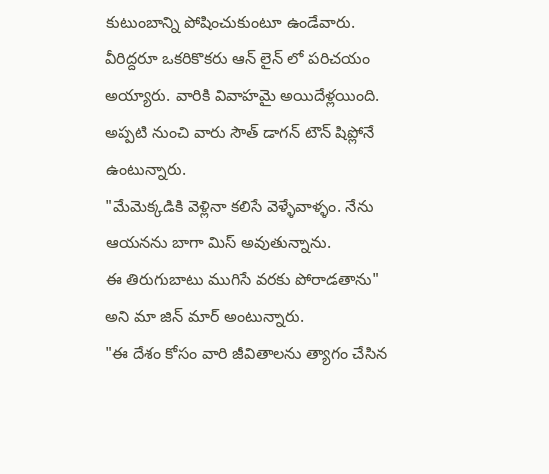కుటుంబాన్ని పోషించుకుంటూ ఉండేవారు.
వీరిద్దరూ ఒకరికొకరు ఆన్ లైన్ లో పరిచయం అయ్యారు. వారికి వివాహమై అయిదేళ్లయింది. అప్పటి నుంచి వారు సౌత్ డాగన్ టౌన్ షిప్లోనే ఉంటున్నారు.
"మేమెక్కడికి వెళ్లినా కలిసే వెళ్ళేవాళ్ళం. నేను ఆయనను బాగా మిస్ అవుతున్నాను.
ఈ తిరుగుబాటు ముగిసే వరకు పోరాడతాను" అని మా జిన్ మార్ అంటున్నారు.
"ఈ దేశం కోసం వారి జీవితాలను త్యాగం చేసిన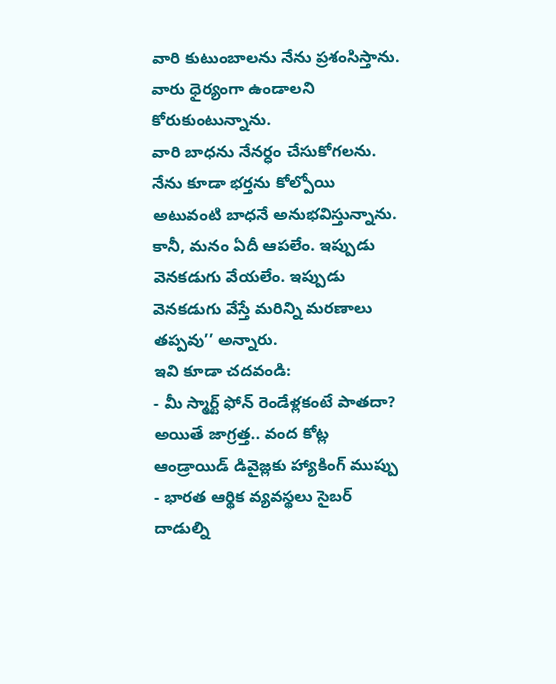వారి కుటుంబాలను నేను ప్రశంసిస్తాను. వారు ధైర్యంగా ఉండాలని కోరుకుంటున్నాను.
వారి బాధను నేనర్ధం చేసుకోగలను. నేను కూడా భర్తను కోల్పోయి అటువంటి బాధనే అనుభవిస్తున్నాను.
కానీ, మనం ఏదీ ఆపలేం. ఇప్పుడు వెనకడుగు వేయలేం. ఇప్పుడు వెనకడుగు వేస్తే మరిన్ని మరణాలు తప్పవు’’ అన్నారు.
ఇవి కూడా చదవండి:
- మీ స్మార్ట్ ఫోన్ రెండేళ్లకంటే పాతదా? అయితే జాగ్రత్త.. వంద కోట్ల ఆండ్రాయిడ్ డివైజ్లకు హ్యాకింగ్ ముప్పు
- భారత ఆర్థిక వ్యవస్థలు సైబర్ దాడుల్ని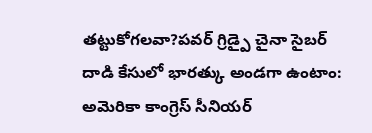తట్టుకోగలవా?పవర్ గ్రిడ్పై చైనా సైబర్ దాడి కేసులో భారత్కు అండగా ఉంటాం: అమెరికా కాంగ్రెస్ సీనియర్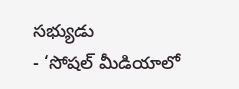సభ్యుడు
- ‘సోషల్ మీడియాలో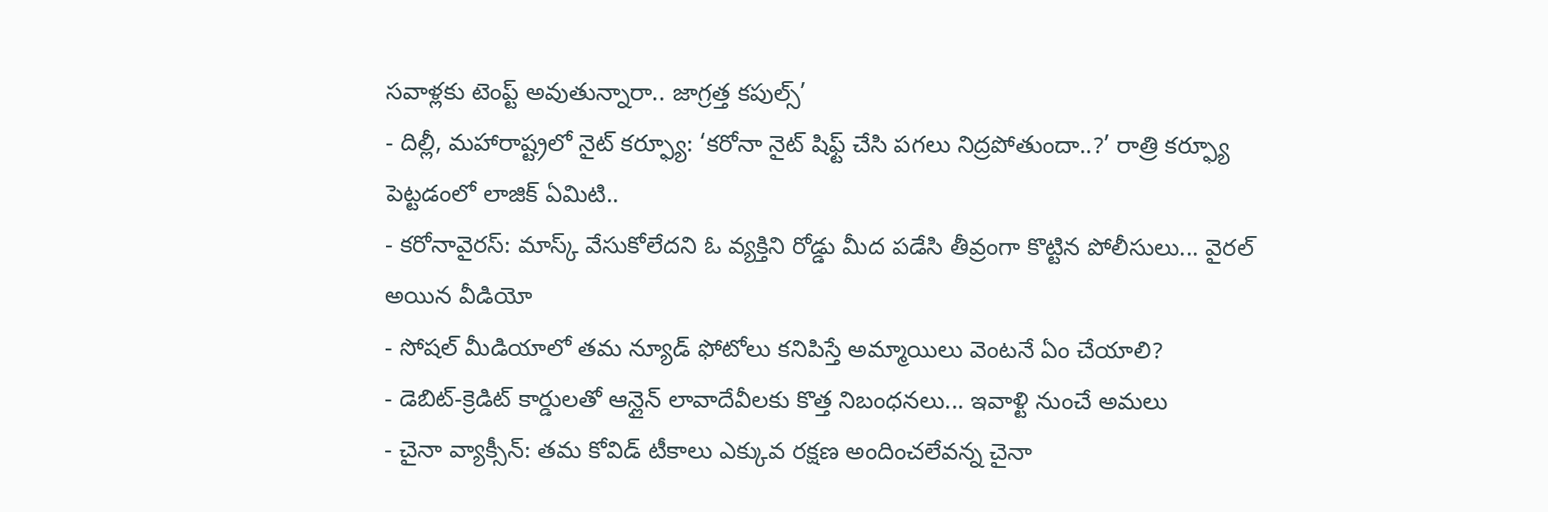సవాళ్లకు టెంప్ట్ అవుతున్నారా.. జాగ్రత్త కపుల్స్’
- దిల్లీ, మహారాష్ట్రలో నైట్ కర్ఫ్యూ: ‘కరోనా నైట్ షిఫ్ట్ చేసి పగలు నిద్రపోతుందా..?’ రాత్రి కర్ఫ్యూ పెట్టడంలో లాజిక్ ఏమిటి..
- కరోనావైరస్: మాస్క్ వేసుకోలేదని ఓ వ్యక్తిని రోడ్డు మీద పడేసి తీవ్రంగా కొట్టిన పోలీసులు... వైరల్ అయిన వీడియో
- సోషల్ మీడియాలో తమ న్యూడ్ ఫోటోలు కనిపిస్తే అమ్మాయిలు వెంటనే ఏం చేయాలి?
- డెబిట్-క్రెడిట్ కార్డులతో ఆన్లైన్ లావాదేవీలకు కొత్త నిబంధనలు... ఇవాళ్టి నుంచే అమలు
- చైనా వ్యాక్సీన్: తమ కోవిడ్ టీకాలు ఎక్కువ రక్షణ అందించలేవన్న చైనా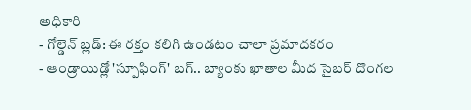అధికారి
- గోల్డెన్ బ్లడ్: ఈ రక్తం కలిగి ఉండటం చాలా ప్రమాదకరం
- ఆండ్రాయిడ్లో 'స్పూఫింగ్' బగ్.. బ్యాంకు ఖాతాల మీద సైబర్ దొంగల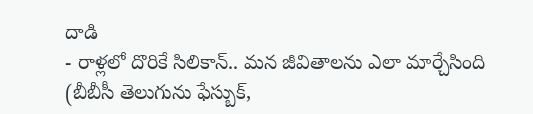దాడి
- రాళ్లలో దొరికే సిలికాన్.. మన జీవితాలను ఎలా మార్చేసింది
(బీబీసీ తెలుగును ఫేస్బుక్,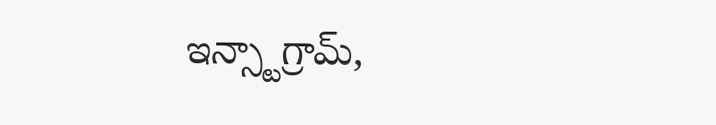ఇన్స్టాగ్రామ్,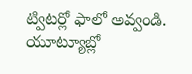ట్విటర్లో ఫాలో అవ్వండి. యూట్యూబ్లో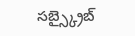సబ్స్క్రైబ్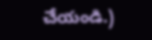చేయండి.)